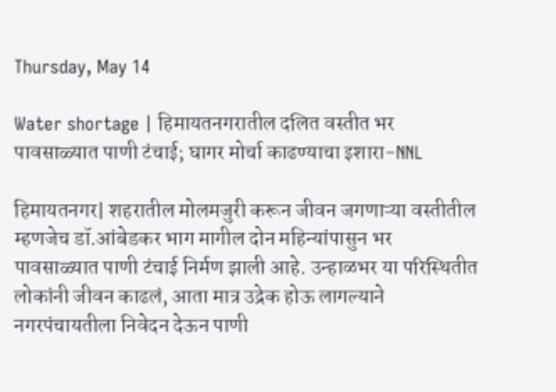Thursday, May 14

Water shortage | हिमायतनगरातील दलित वस्तीत भर पावसाळ्यात पाणी टंचाई; घागर मोर्चा काढण्याचा इशारा-NNL

हिमायतनगर| शहरातील मोलमजुरी करून जीवन जगणाऱ्या वस्तीतील म्हणजेच डॉ.आंबेडकर भाग मागील दोन महिन्यांपासुन भर पावसाळ्यात पाणी टंचाई निर्मण झाली आहे. उन्हाळभर या परिस्थितीत लोकांनी जीवन काढलं, आता मात्र उद्रेक होऊ लागल्याने नगरपंचायतीला निवेदन देऊन पाणी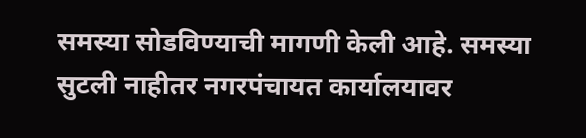समस्या सोडविण्याची मागणी केली आहे. समस्या सुटली नाहीतर नगरपंचायत कार्यालयावर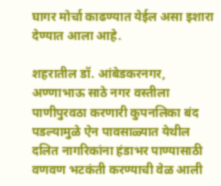घागर मोर्चा काढण्यात येईल असा इशारा देण्यात आला आहे.

शहरातील डॉ. आंबेडकरनगर, अण्णाभाऊ साठे नगर वस्तीला पाणीपुरवठा करणारी कुपनलिका बंद पडल्यामुळे ऐन पावसाळ्यात येथील दलित नागरिकांना हंडाभर पाण्यासाठी वणवण भटकंती करण्याची वेळ आली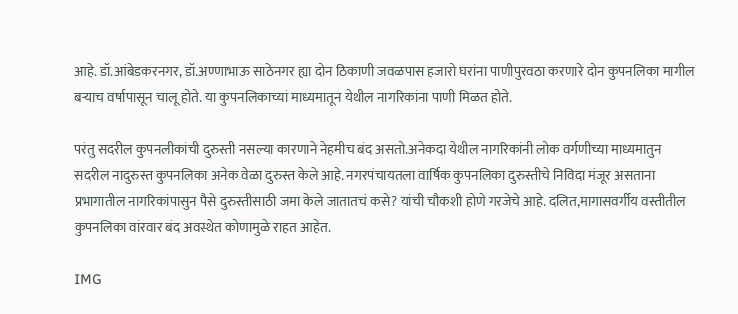आहे. डॉ.आंबेडकरनगर, डॉ.अण्णाभाऊ साठेनगर ह्या दोन ठिकाणी जवळपास हजारो घरांना पाणीपुरवठा करणारे दोन कुपनलिका मागील बऱ्याच वर्षापासून चालू होते. या कुपनलिकाच्यां माध्यमातून येथील नागरिकांना पाणी मिळत होते.

परंतु सदरील कुपनलीकांची दुरुस्ती नसल्या कारणाने नेहमीच बंद असतो.अनेकदा येथील नागरिकांनी लोक वर्गणीच्या माध्यमातुन सदरील नादुरुस्त कुपनलिका अनेक वेळा दुरुस्त केले आहे. नगरपंचायतला वार्षिक कुपनलिका दुरुस्तीचे निविदा मंजूर असताना प्रभागातील नागरिकांपासुन पैसे दुरुस्तीसाठी जमा केले जातातचं कसे? यांची चौकशी होणे गरजेचे आहे. दलित,मागासवर्गीय वस्तीतील कुपनलिका वांरवार बंद अवस्थेत कोणामुळे राहत आहेत.

IMG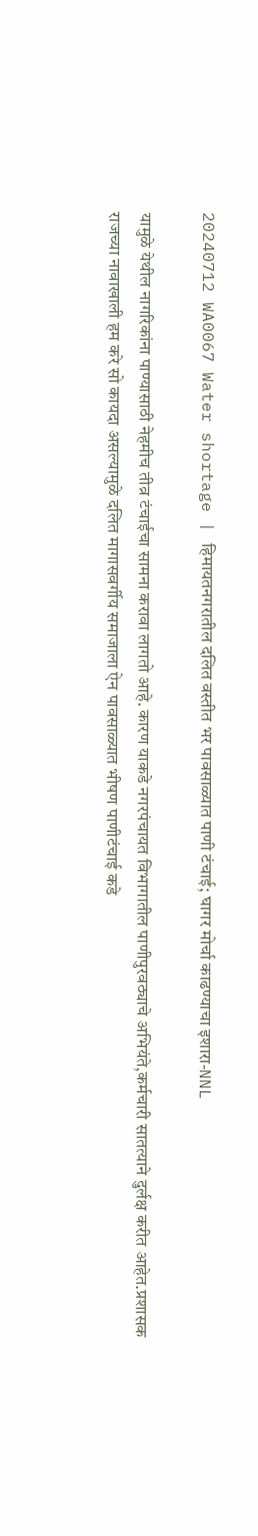20240712 WA0067 Water shortage | हिमायतनगरातील दलित वस्तीत भर पावसाळ्यात पाणी टंचाई; घागर मोर्चा काढण्याचा इशारा-NNL

यामुळे येथील नागरिकांना पाण्यासाठी नेहमीच तीव्र टंचाईचा सामना करावा लागतो आहे. कारण याकडे नगरपंचायत विभागातील पाणीपुरवठ्याचे अभियंते,कर्मचारी सातत्याने दुर्लक्ष करीत आहेत.प्रशासक राजच्या नावाखाली हम करे सो कायदा असल्यामुळे दलित मागासवर्गीय समाजाला ऐन पावसाळ्यात भीषण पाणीटंचाई कडे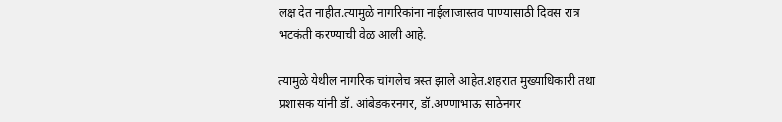लक्ष देत नाहीत.त्यामुळे नागरिकांना नाईलाजास्तव पाण्यासाठी दिवस रात्र भटकंती करण्याची वेळ आली आहे.

त्यामुळे येथील नागरिक चांगलेच त्रस्त झाले आहेत.शहरात मुख्याधिकारी तथा प्रशासक यांनी डॉ. आंबेडकरनगर, डॉ.अण्णाभाऊ साठेनगर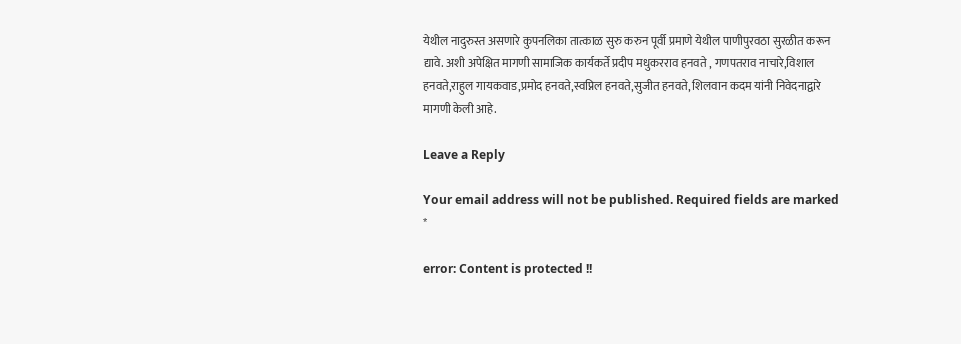येथील नादुरुस्त असणारे कुपनलिका तात्काळ सुरु करुन पूर्वी प्रमाणे येथील पाणीपुरवठा सुरळीत करून द्यावे. अशी अपेक्षित मागणी सामाजिक कार्यकर्ते प्रदीप मधुकरराव हनवते , गणपतराव नाचारे,विशाल हनवते,राहुल गायकवाड,प्रमोद हनवते,स्वप्निल हनवते,सुजीत हनवते, शिलवान कदम यांनी निवेदनाद्वारे मागणी केली आहे.

Leave a Reply

Your email address will not be published. Required fields are marked *

error: Content is protected !!